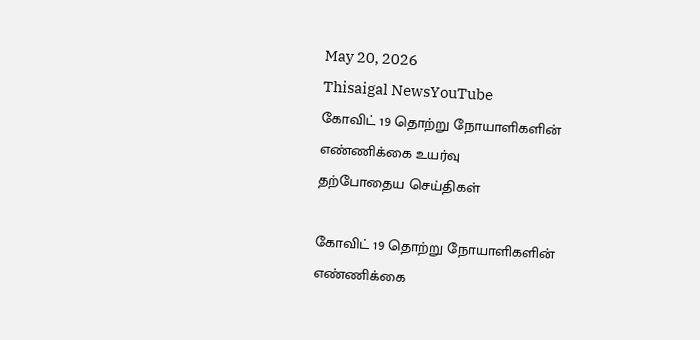May 20, 2026
Thisaigal NewsYouTube
கோவிட் 19 தொற்று நோயாளிகளின் எண்ணிக்கை உயர்வு
தற்போதைய செய்திகள்

கோவிட் 19 தொற்று நோயாளிகளின் எண்ணிக்கை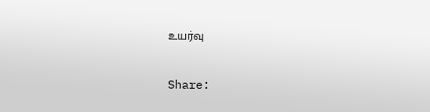உயர்வு

Share: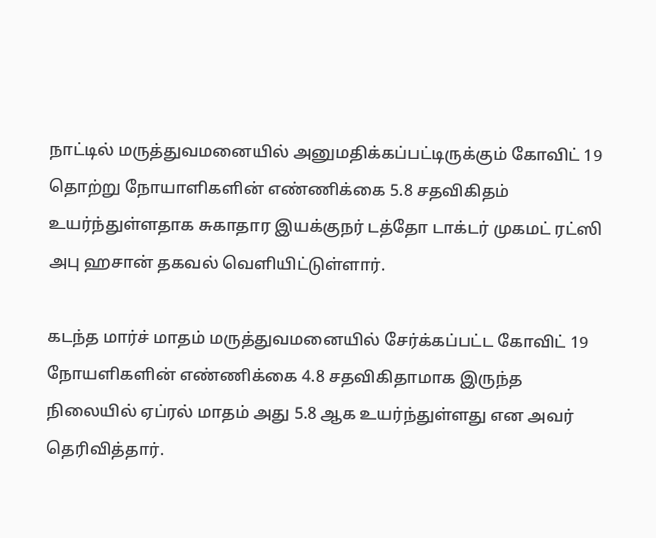நாட்டில் மருத்துவமனையில் அனுமதிக்கப்பட்டிருக்கும் கோவிட் 19 தொற்று நோயாளிகளின் எண்ணிக்கை 5.8 சதவிகிதம் உயர்ந்துள்ளதாக சுகாதார இயக்குநர் டத்தோ டாக்டர் முகமட் ரட்ஸி அபு ஹசான் தகவல் வெளியிட்டுள்ளார்.

கடந்த மார்ச் மாதம் மருத்துவமனையில் சேர்க்கப்பட்ட கோவிட் 19 நோயளிகளின் எண்ணிக்கை 4.8 சதவிகிதாமாக இருந்த நிலையில் ஏப்ரல் மாதம் அது 5.8 ஆக உயர்ந்துள்ளது என அவர் தெரிவித்தார்.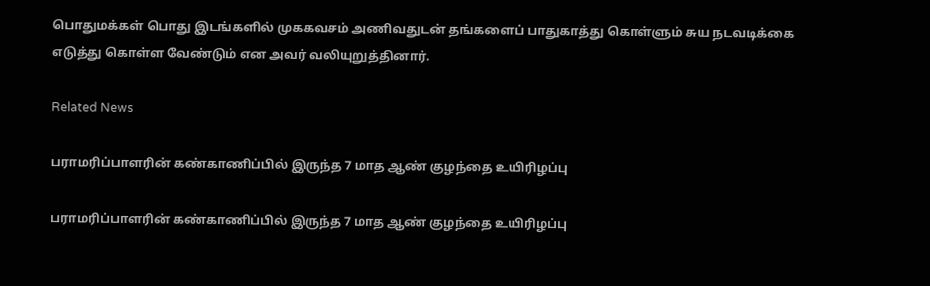பொதுமக்கள் பொது இடங்களில் முககவசம் அணிவதுடன் தங்களைப் பாதுகாத்து கொள்ளும் சுய நடவடிக்கை எடுத்து கொள்ள வேண்டும் என அவர் வலியுறுத்தினார்.

Related News

பராமரிப்பாளரின் கண்காணிப்பில் இருந்த 7 மாத ஆண் குழந்தை உயிரிழப்பு

பராமரிப்பாளரின் கண்காணிப்பில் இருந்த 7 மாத ஆண் குழந்தை உயிரிழப்பு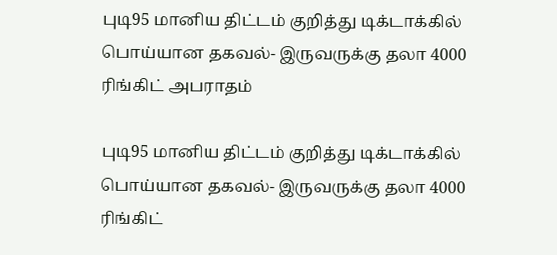புடி95 மானிய திட்டம் குறித்து டிக்டாக்கில் பொய்யான தகவல்- இருவருக்கு தலா 4000 ரிங்கிட் அபராதம்

புடி95 மானிய திட்டம் குறித்து டிக்டாக்கில் பொய்யான தகவல்- இருவருக்கு தலா 4000 ரிங்கிட்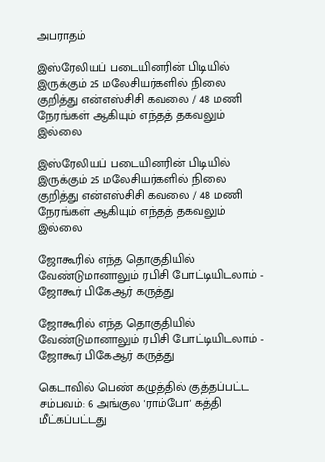அபராதம்

இஸ்ரேலியப் படையினரின் பிடியில் இருக்கும் 25 மலேசியர்களில் நிலை குறித்து என்எஸ்சிசி கவலை / 48 மணி நேரங்கள் ஆகியும் எந்தத் தகவலும் இல்லை

இஸ்ரேலியப் படையினரின் பிடியில் இருக்கும் 25 மலேசியர்களில் நிலை குறித்து என்எஸ்சிசி கவலை / 48 மணி நேரங்கள் ஆகியும் எந்தத் தகவலும் இல்லை

ஜோகூரில் எந்த தொகுதியில் வேண்டுமானாலும் ரபிசி போட்டியிடலாம் - ஜோகூர் பிகேஆர் கருத்து

ஜோகூரில் எந்த தொகுதியில் வேண்டுமானாலும் ரபிசி போட்டியிடலாம் - ஜோகூர் பிகேஆர் கருத்து

கெடாவில் பெண் கழுத்தில் குத்தப்பட்ட சம்பவம்: 6 அங்குல 'ராம்போ' கத்தி மீட்கப்பட்டது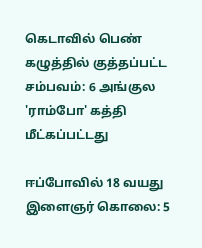கெடாவில் பெண் கழுத்தில் குத்தப்பட்ட சம்பவம்: 6 அங்குல 'ராம்போ' கத்தி மீட்கப்பட்டது

ஈப்போவில் 18 வயது இளைஞர் கொலை: 5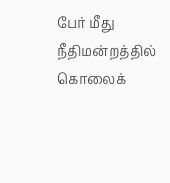பேர் மீது நீதிமன்றத்தில் கொலைக்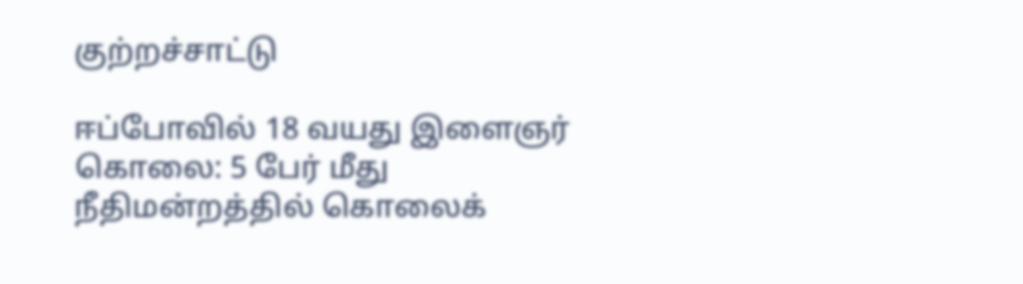குற்றச்சாட்டு

ஈப்போவில் 18 வயது இளைஞர் கொலை: 5 பேர் மீது நீதிமன்றத்தில் கொலைக்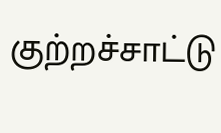குற்றச்சாட்டு